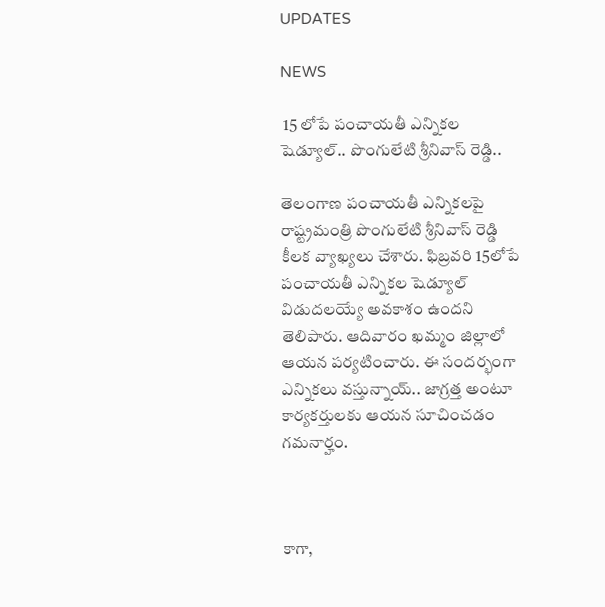UPDATES

NEWS

 15 లోపే పంచాయతీ ఎన్నికల షెడ్యూల్.. పొంగులేటి శ్రీనివాస్ రెడ్డి..

తెలంగాణ పంచాయతీ ఎన్నికలపై రాష్ట్రమంత్రి పొంగులేటి శ్రీనివాస్ రెడ్డి కీలక వ్యాఖ్యలు చేశారు. ఫిబ్రవరి 15లోపే పంచాయతీ ఎన్నికల షెడ్యూల్ విడుదలయ్యే అవకాశం ఉందని తెలిపారు. ఆదివారం ఖమ్మం జిల్లాలో ఆయన పర్యటించారు. ఈ సందర్భంగా ఎన్నికలు వస్తున్నాయ్.. జాగ్రత్త అంటూ కార్యకర్తులకు ఆయన సూచించడం గమనార్హం.



కాగా,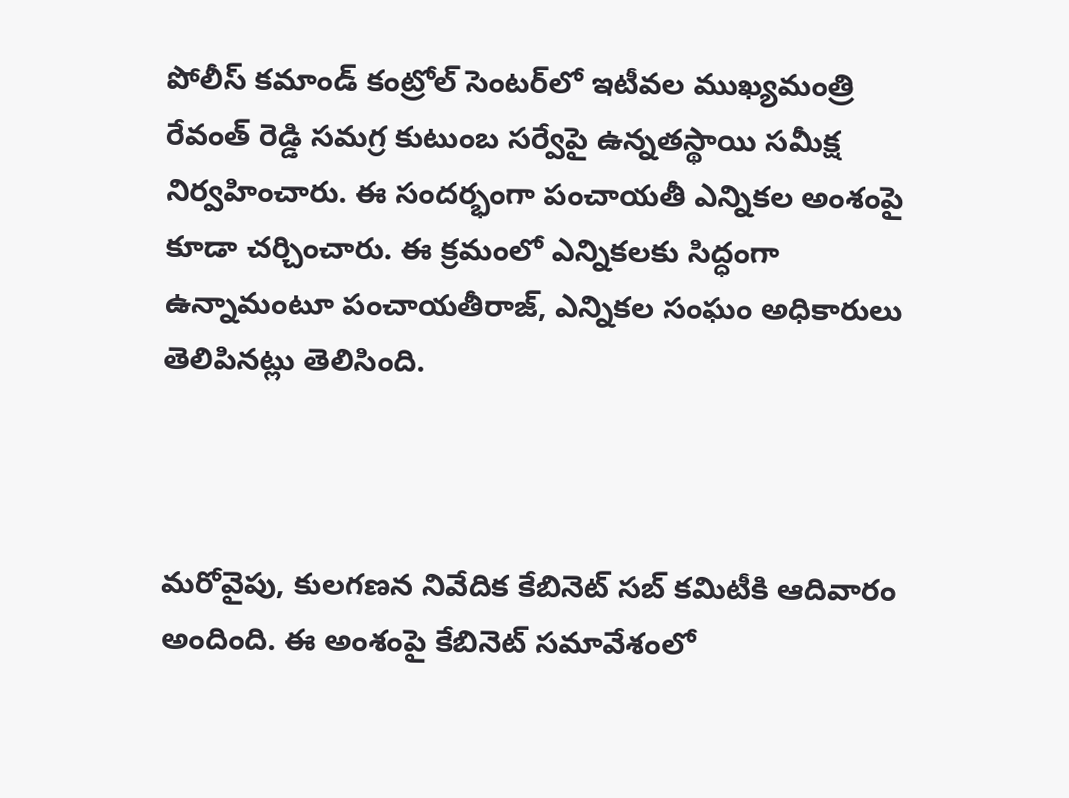పోలీస్ కమాండ్ కంట్రోల్ సెంటర్‌లో ఇటీవల ముఖ్యమంత్రి రేవంత్ రెడ్డి సమగ్ర కుటుంబ సర్వేపై ఉన్నతస్థాయి సమీక్ష నిర్వహించారు. ఈ సందర్భంగా పంచాయతీ ఎన్నికల అంశంపై కూడా చర్చించారు. ఈ క్రమంలో ఎన్నికలకు సిద్ధంగా ఉన్నామంటూ పంచాయతీరాజ్, ఎన్నికల సంఘం అధికారులు తెలిపినట్లు తెలిసింది.



మరోవైపు, కులగణన నివేదిక కేబినెట్ సబ్ కమిటీకి ఆదివారం అందింది. ఈ అంశంపై కేబినెట్ సమావేశంలో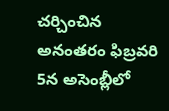చర్చించిన అనంతరం ఫిబ్రవరి 5న అసెంబ్లీలో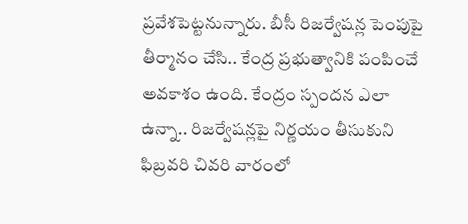ప్రవేశపెట్టనున్నారు. బీసీ రిజర్వేషన్ల పెంపుపై తీర్మానం చేసి.. కేంద్ర ప్రభుత్వానికి పంపించే అవకాశం ఉంది. కేంద్రం స్పందన ఎలా ఉన్నా.. రిజర్వేషన్లపై నిర్ణయం తీసుకుని ఫిబ్రవరి చివరి వారంలో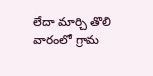లేదా మార్చి తొలి వారంలో గ్రామ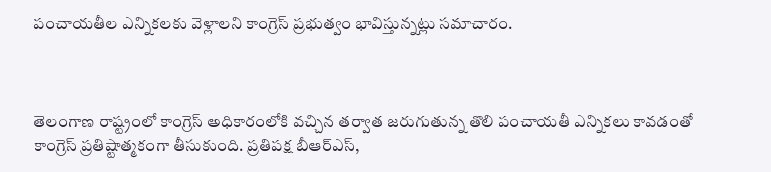పంచాయతీల ఎన్నికలకు వెళ్లాలని కాంగ్రెస్ ప్రభుత్వం భావిస్తున్నట్లు సమాచారం.



తెలంగాణ రాష్ట్రంలో కాంగ్రెస్ అధికారంలోకి వచ్చిన తర్వాత జరుగుతున్న తొలి పంచాయతీ ఎన్నికలు కావడంతో కాంగ్రెస్ ప్రతిష్టాత్మకంగా తీసుకుంది. ప్రతిపక్ష బీఆర్ఎస్,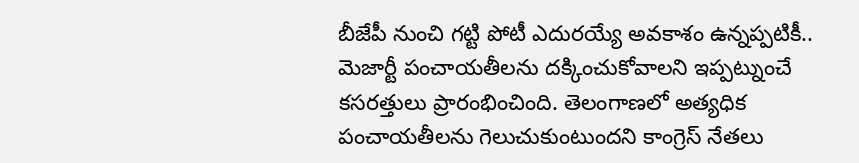బీజేపీ నుంచి గట్టి పోటీ ఎదురయ్యే అవకాశం ఉన్నప్పటికీ.. మెజార్టీ పంచాయతీలను దక్కించుకోవాలని ఇప్పట్నుంచే కసరత్తులు ప్రారంభించింది. తెలంగాణలో అత్యధిక పంచాయతీలను గెలుచుకుంటుందని కాంగ్రెస్ నేతలు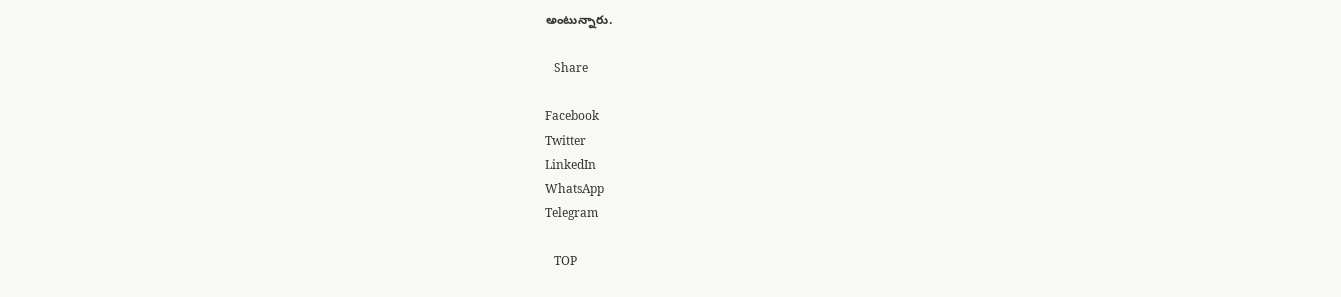అంటున్నారు.

   Share

Facebook
Twitter
LinkedIn
WhatsApp
Telegram

   TOP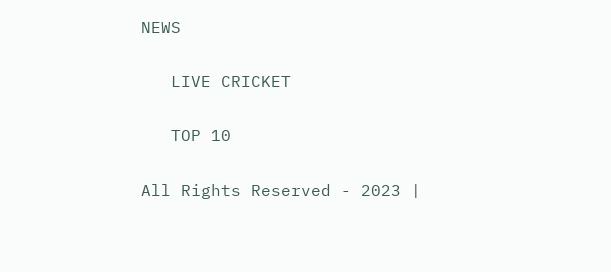NEWS

   LIVE CRICKET

   TOP 10

All Rights Reserved - 2023 |